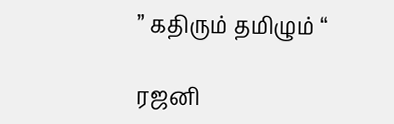” கதிரும் தமிழும் “

ரஜனி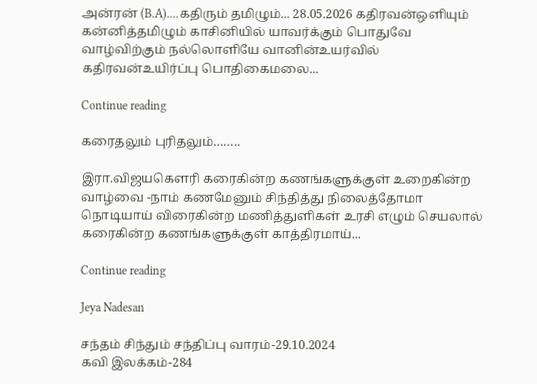அன்ரன் (B.A)....கதிரும் தமிழும்... 28.05.2026 கதிரவன்ஒளியும் கன்னித்தமிழும் காசினியில் யாவர்க்கும் பொதுவே வாழ்விற்கும் நல்லொளியே வானின்உயர்வில் கதிரவன்உயிர்ப்பு பொதிகைமலை...

Continue reading

கரைதலும் புரிதலும்……..

இரா.விஜயகௌரி கரைகின்ற கணங்களுக்குள் உறைகின்ற வாழ்வை -நாம் கணமேனும் சிந்தித்து நிலைத்தோமா நொடியாய் விரைகின்ற மணித்துளிகள் உரசி எழும் செயலால் கரைகின்ற கணங்களுக்குள் காத்திரமாய்...

Continue reading

Jeya Nadesan

சந்தம் சிந்தும் சந்திப்பு வாரம்-29.10.2024
கவி இலக்கம்-284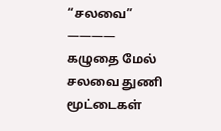“சலவை”
————
கழுதை மேல் சலவை துணி மூட்டைகள்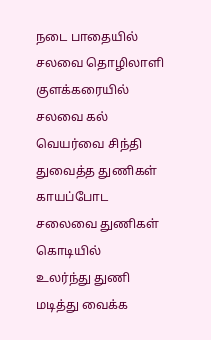நடை பாதையில் சலவை தொழிலாளி
குளக்கரையில் சலவை கல்
வெயர்வை சிந்தி துவைத்த துணிகள்
காயப்போட சலைவை துணிகள் கொடியில்
உலர்ந்து துணி மடித்து வைக்க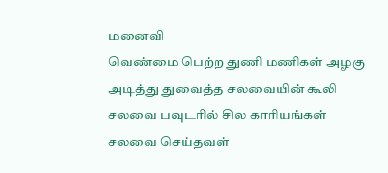மனைவி
வெண்மை பெற்ற துணி மணிகள் அழகு
அடித்து துவைத்த சலவையின் கூலி
சலவை பவுடரில் சில காரியங்கள்
சலவை செய்தவள்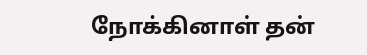நோக்கினாள் தன்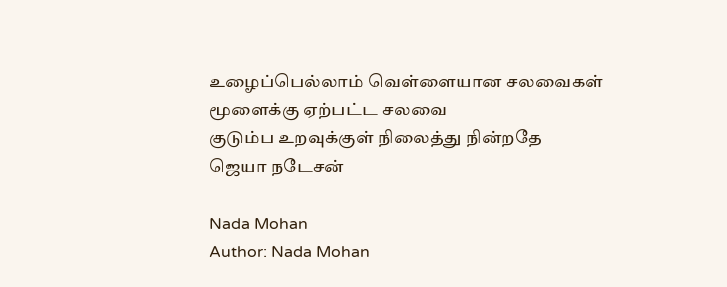உழைப்பெல்லாம் வெள்ளையான சலவைகள்
மூளைக்கு ஏற்பட்ட சலவை
குடும்ப உறவுக்குள் நிலைத்து நின்றதே
ஜெயா நடேசன்

Nada Mohan
Author: Nada Mohan